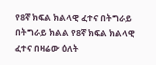የ8ኛ ክፍል ክልላዊ ፈተና በትግራይ
በትግራይ ክልል የ8ኛ ክፍል ክልላዊ ፈተና በዛሬው ዕለት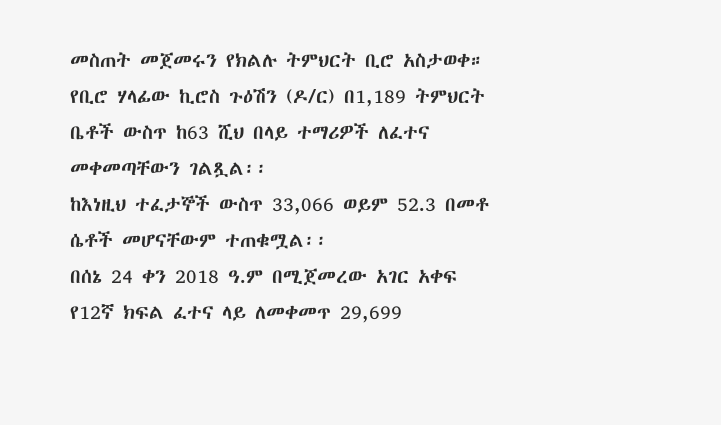መስጠት መጀመሩን የክልሉ ትምህርት ቢሮ አስታወቀ።
የቢሮ ሃላፊው ኪሮስ ጉዕሽን (ዶ/ር) በ1,189 ትምህርት ቤቶች ውስጥ ከ63 ሺህ በላይ ተማሪዎች ለፈተና መቀመጣቸውን ገልጿል፡፡
ከእነዚህ ተፈታኞች ውስጥ 33,066 ወይም 52.3 በመቶ ሴቶች መሆናቸውም ተጠቁሟል፡፡
በሰኔ 24 ቀን 2018 ዓ.ም በሚጀመረው አገር አቀፍ የ12ኛ ክፍል ፈተና ላይ ለመቀመጥ 29,699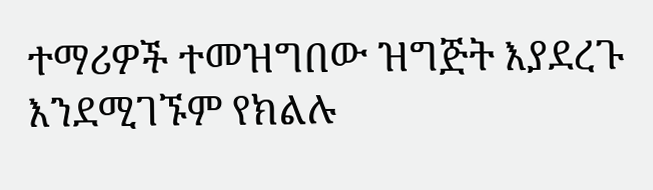ተማሪዎች ተመዝግበው ዝግጅት እያደረጉ እንደሚገኙም የክልሉ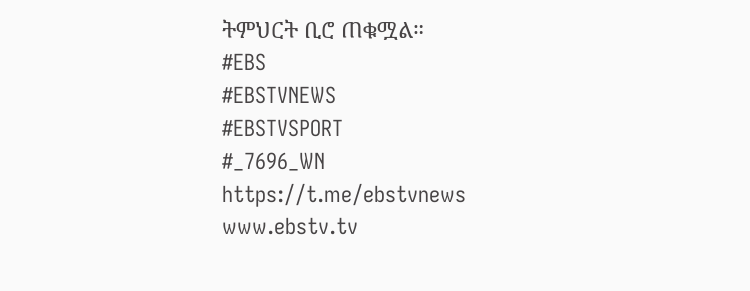ትምህርት ቢሮ ጠቁሟል።
#EBS
#EBSTVNEWS
#EBSTVSPORT
#_7696_WN
https://t.me/ebstvnews
www.ebstv.tv